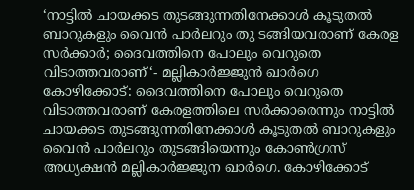‘നാട്ടിൽ ചായക്കട തുടങ്ങുന്നതിനേക്കാൾ കൂടുതൽ ബാറുകളും വൈൻ പാർലറും തു ടങ്ങിയവരാണ് കേരള സർക്കാർ; ദൈവത്തിനെ പോലും വെറുതെ വിടാത്തവരാണ്‘- മല്ലികാർജ്ജുൻ ഖാർഗെ
കോഴിക്കോട്: ദൈവത്തിനെ പോലും വെറുതെ വിടാത്തവരാണ് കേരളത്തിലെ സർക്കാരെന്നും നാട്ടിൽ ചായക്കട തുടങ്ങുന്നതിനേക്കാൾ കൂടുതൽ ബാറുകളും വൈൻ പാർലറും തുടങ്ങിയെന്നും കോൺഗ്രസ് അധ്യക്ഷൻ മല്ലികാർജ്ജുന ഖാർഗെ. കോഴിക്കോട്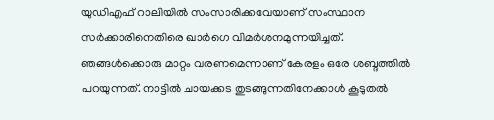യുഡിഎഫ് റാലിയിൽ സംസാരിക്കവേയാണ് സംസ്ഥാന സർക്കാരിനെതിരെ ഖാർഗെ വിമർശനമുന്നയിച്ചത്.
ഞങ്ങൾക്കൊരു മാറ്റം വരണമെന്നാണ് കേരളം ഒരേ ശബ്ദത്തിൽ പറയുന്നത്. നാട്ടിൽ ചായക്കട തുടങ്ങുന്നതിനേക്കാൾ കൂടുതൽ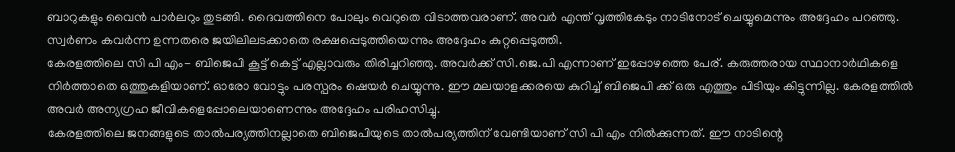ബാറുകളും വൈൻ പാർലറും തുടങ്ങി. ദൈവത്തിനെ പോലും വെറുതെ വിടാത്തവരാണ്. അവർ എന്ത് വൃത്തികേടും നാടിനോട് ചെയ്യുമെന്നും അദ്ദേഹം പറഞ്ഞു. സ്വർണം കവർന്ന ഉന്നതരെ ജയിലിലടക്കാതെ രക്ഷപ്പെടുത്തിയെന്നും അദ്ദേഹം കുറ്റപ്പെടുത്തി.
കേരളത്തിലെ സി പി എം- ബിജെപി കൂട്ട് കെട്ട് എല്ലാവരും തിരിച്ചറിഞ്ഞു. അവർക്ക് സി.ജെ.പി എന്നാണ് ഇപ്പോഴത്തെ പേര്. കരുത്തരായ സ്ഥാനാർഥികളെ നിർത്താതെ ഒത്തുകളിയാണ്. ഓരോ വോട്ടും പരസ്പരം ഷെയർ ചെയ്യുന്നു. ഈ മലയാളക്കരയെ കുറിച്ച് ബിജെപി ക്ക് ഒരു എത്തും പിടിയും കിട്ടുന്നില്ല. കേരളത്തിൽ അവർ അന്യഗ്രഹ ജീവികളെപ്പോലെയാണെന്നും അദ്ദേഹം പരിഹസിച്ചു.
കേരളത്തിലെ ജനങ്ങളുടെ താൽപര്യത്തിനല്ലാതെ ബിജെപിയുടെ താൽപര്യത്തിന് വേണ്ടിയാണ് സി പി എം നിൽക്കുന്നത്. ഈ നാടിന്റെ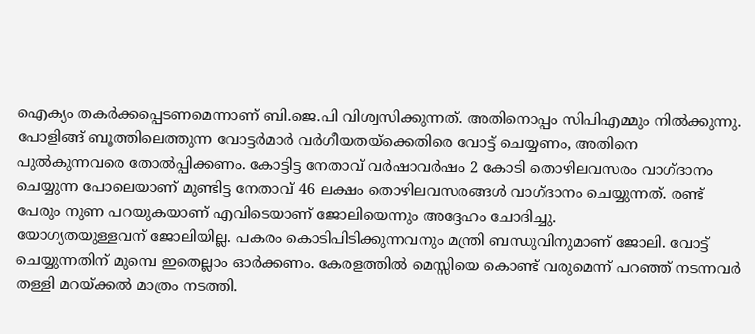ഐക്യം തകർക്കപ്പെടണമെന്നാണ് ബി.ജെ.പി വിശ്വസിക്കുന്നത്. അതിനൊപ്പം സിപിഎമ്മും നിൽക്കുന്നു. പോളിങ്ങ് ബൂത്തിലെത്തുന്ന വോട്ടർമാർ വർഗീയതയ്ക്കെതിരെ വോട്ട് ചെയ്യണം, അതിനെ പുൽകുന്നവരെ തോൽപ്പിക്കണം. കോട്ടിട്ട നേതാവ് വർഷാവർഷം 2 കോടി തൊഴിലവസരം വാഗ്ദാനം ചെയ്യുന്ന പോലെയാണ് മുണ്ടിട്ട നേതാവ് 46 ലക്ഷം തൊഴിലവസരങ്ങൾ വാഗ്ദാനം ചെയ്യുന്നത്. രണ്ട് പേരും നുണ പറയുകയാണ് എവിടെയാണ് ജോലിയെന്നും അദ്ദേഹം ചോദിച്ചു.
യോഗ്യതയുള്ളവന് ജോലിയില്ല. പകരം കൊടിപിടിക്കുന്നവനും മന്ത്രി ബന്ധുവിനുമാണ് ജോലി. വോട്ട് ചെയ്യുന്നതിന് മുമ്പെ ഇതെല്ലാം ഓർക്കണം. കേരളത്തിൽ മെസ്സിയെ കൊണ്ട് വരുമെന്ന് പറഞ്ഞ് നടന്നവർ തള്ളി മറയ്ക്കൽ മാത്രം നടത്തി.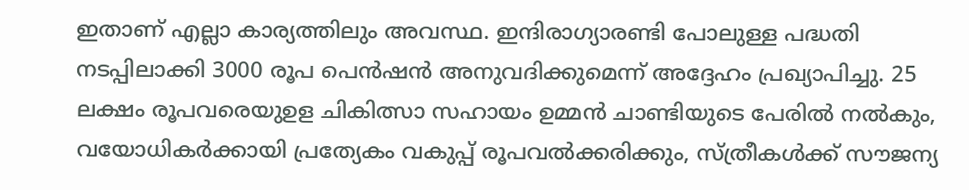ഇതാണ് എല്ലാ കാര്യത്തിലും അവസ്ഥ. ഇന്ദിരാഗ്യാരണ്ടി പോലുള്ള പദ്ധതി നടപ്പിലാക്കി 3000 രൂപ പെൻഷൻ അനുവദിക്കുമെന്ന് അദ്ദേഹം പ്രഖ്യാപിച്ചു. 25 ലക്ഷം രൂപവരെയുഉള ചികിത്സാ സഹായം ഉമ്മൻ ചാണ്ടിയുടെ പേരിൽ നൽകും, വയോധികർക്കായി പ്രത്യേകം വകുപ്പ് രൂപവൽക്കരിക്കും, സ്ത്രീകൾക്ക് സൗജന്യ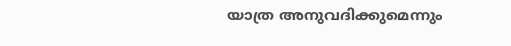യാത്ര അനുവദിക്കുമെന്നും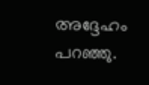അദ്ദേഹം പറഞ്ഞു.